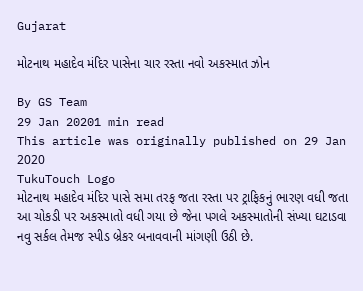Gujarat

મોટનાથ મહાદેવ મંદિર પાસેના ચાર રસ્તા નવો અકસ્માત ઝોન

By GS Team
29 Jan 20201 min read
This article was originally published on 29 Jan 2020
TukuTouch Logo
મોટનાથ મહાદેવ મંદિર પાસે સમા તરફ જતા રસ્તા પર ટ્રાફિકનું ભારણ વધી જતા આ ચોકડી પર અકસ્માતો વધી ગયા છે જેના પગલે અકસ્માતોની સંખ્યા ઘટાડવા નવુ સર્કલ તેમજ સ્પીડ બ્રેકર બનાવવાની માંગણી ઉઠી છે.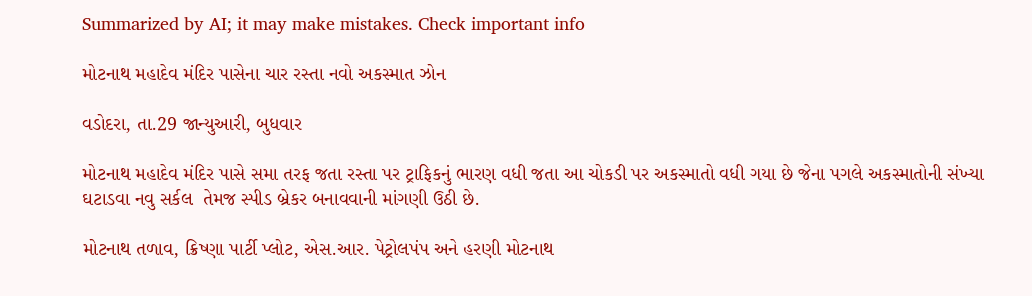Summarized by AI; it may make mistakes. Check important info

મોટનાથ મહાદેવ મંદિર પાસેના ચાર રસ્તા નવો અકસ્માત ઝોન

વડોદરા, તા.29 જાન્યુઆરી, બુધવાર

મોટનાથ મહાદેવ મંદિર પાસે સમા તરફ જતા રસ્તા પર ટ્રાફિકનું ભારણ વધી જતા આ ચોકડી પર અકસ્માતો વધી ગયા છે જેના પગલે અકસ્માતોની સંખ્યા ઘટાડવા નવુ સર્કલ  તેમજ સ્પીડ બ્રેકર બનાવવાની માંગણી ઉઠી છે.

મોટનાથ તળાવ, ક્રિષ્ણા પાર્ટી પ્લોટ, એસ.આર. પેટ્રોલપંપ અને હરણી મોટનાથ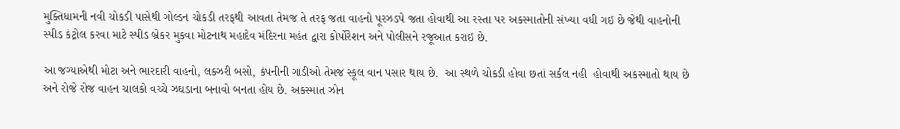મુક્તિધામની નવી ચોકડી પાસેથી ગોલ્ડન ચોકડી તરફથી આવતા તેમજ તે તરફ જતા વાહનો પૂરઝડપે જતા હોવાથી આ રસ્તા પર અકસ્માતોની સંખ્યા વધી ગઇ છે જેથી વાહનોની સ્પીડ કંટ્રોલ કરવા માટે સ્પીડ બ્રેકર મુકવા મોટનાથ મહાદેવ મંદિરના મહંત દ્વારા કોર્પોરેશન અને પોલીસને રજૂઆત કરાઇ છે.

આ જગ્યાએથી મોટા અને ભારદારી વાહનો, લક્ઝરી બસો, કંપનીની ગાડીઓ તેમજ સ્કૂલ વાન પસાર થાય છે.  આ સ્થળે ચોકડી હોવા છતાં સર્કલ નહી  હોવાથી અકસ્માતો થાય છે અને રોજે રોજ વાહન ચાલકો વચ્ચે ઝઘડાના બનાવો બનતા હોય છે. અકસ્માત ઝોન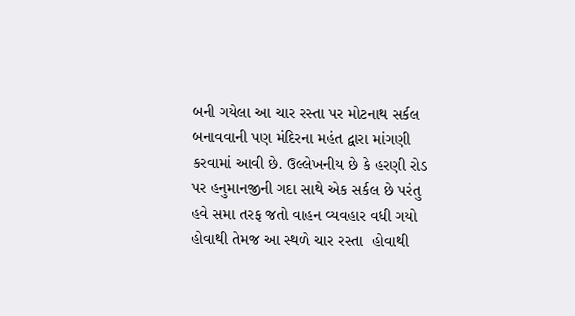બની ગયેલા આ ચાર રસ્તા પર મોટનાથ સર્કલ બનાવવાની પણ મંદિરના મહંત દ્વારા માંગણી કરવામાં આવી છે. ઉલ્લેખનીય છે કે હરણી રોડ પર હનુમાનજીની ગદા સાથે એક સર્કલ છે પરંતુ હવે સમા તરફ જતો વાહન વ્યવહાર વધી ગયો હોવાથી તેમજ આ સ્થળે ચાર રસ્તા  હોવાથી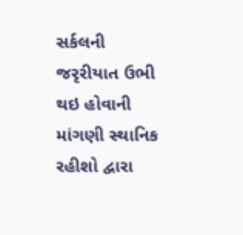સર્કલની જરૃરીયાત ઉભી થઇ હોવાની માંગણી સ્થાનિક રહીશો દ્વારા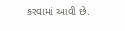કરવામાં આવી છે.